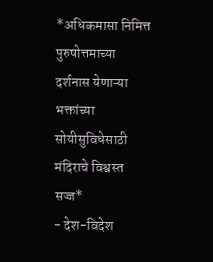*अधिकमासा निमित्त पुरुषोत्तमाच्या दर्शनास येणाऱ्या भक्तांच्या सोयीसुविधेसाठी मंदिराचे विश्वस्त सज्ज*
- देश-विदेश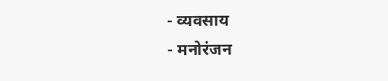- व्यवसाय
- मनोरंजन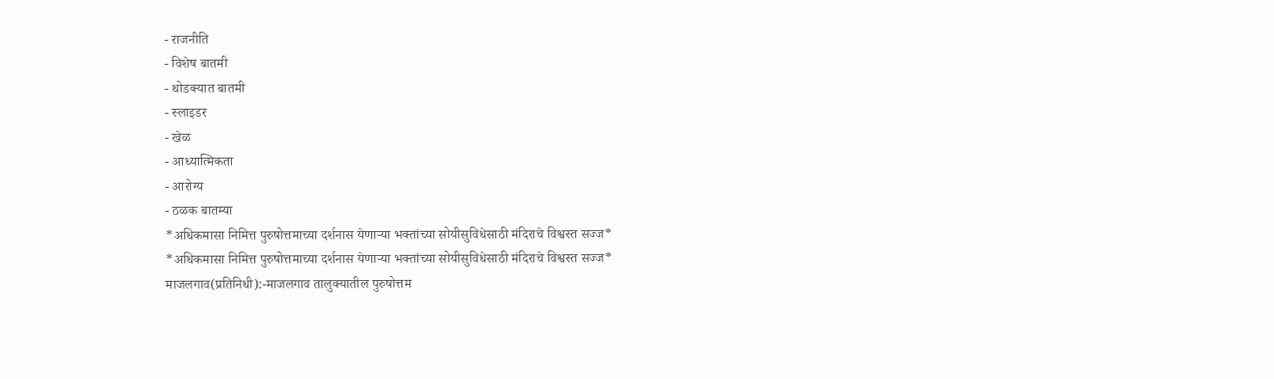- राजनीति
- विशेष बातमी
- थोडक्यात बातमी
- स्लाइडर
- खेळ
- आध्यात्मिकता
- आरोग्य
- ठळक बातम्या
*अधिकमासा निमित्त पुरुषोत्तमाच्या दर्शनास येणाऱ्या भक्तांच्या सोयीसुविधेसाठी मंदिराचे विश्वस्त सज्ज*
*अधिकमासा निमित्त पुरुषोत्तमाच्या दर्शनास येणाऱ्या भक्तांच्या सोयीसुविधेसाठी मंदिराचे विश्वस्त सज्ज*
माजलगाव(प्रतिनिधी):-माजलगाव तालुक्यातील पुरुषोत्तम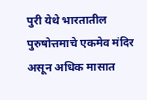पुरी येथे भारतातील पुरुषोत्तमाचे एकमेव मंदिर असून अधिक मासात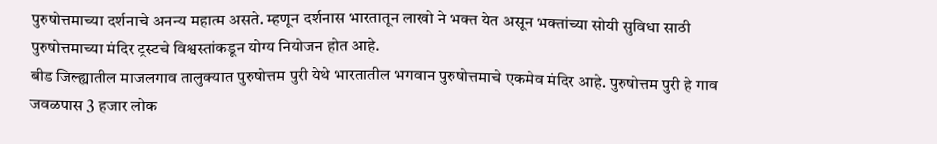पुरुषोत्तमाच्या दर्शनाचे अनन्य महात्म असते. म्हणून दर्शनास भारतातून लाखो ने भक्त येत असून भक्तांच्या सोयी सुविधा साठी पुरुषोत्तमाच्या मंदिर ट्रस्टचे विश्वस्तांकडून योग्य नियोजन होत आहे.
बीड जिल्ह्यातील माजलगाव तालुक्यात पुरुषोत्तम पुरी येथे भारतातील भगवान पुरुषोत्तमाचे एकमेव मंदिर आहे. पुरुषोत्तम पुरी हे गाव जवळपास 3 हजार लोक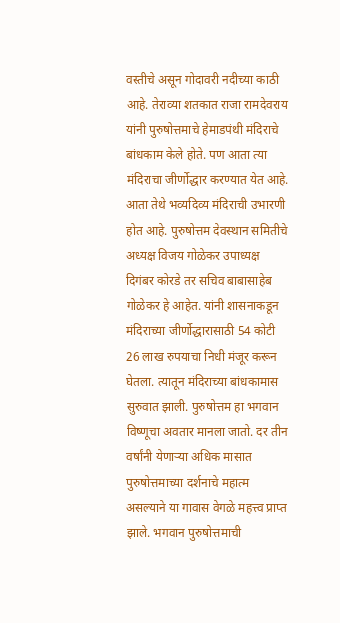वस्तीचे असून गोदावरी नदीच्या काठी आहे. तेराव्या शतकात राजा रामदेवराय यांनी पुरुषोत्तमाचे हेमाडपंथी मंदिराचे बांधकाम केले होते. पण आता त्या मंदिराचा जीर्णोद्धार करण्यात येत आहे. आता तेथे भव्यदिव्य मंदिराची उभारणी होत आहे. पुरुषोत्तम देवस्थान समितीचे अध्यक्ष विजय गोळेकर उपाध्यक्ष दिगंबर कोरडे तर सचिव बाबासाहेब गोळेकर हे आहेत. यांनी शासनाकडून मंदिराच्या जीर्णोद्धारासाठी 54 कोटी 26 लाख रुपयाचा निधी मंजूर करून घेतला. त्यातून मंदिराच्या बांधकामास सुरुवात झाली. पुरुषोत्तम हा भगवान विष्णूचा अवतार मानला जातो. दर तीन वर्षांनी येणाऱ्या अधिक मासात पुरुषोत्तमाच्या दर्शनाचे महात्म असल्याने या गावास वेगळे महत्त्व प्राप्त झाले. भगवान पुरुषोत्तमाची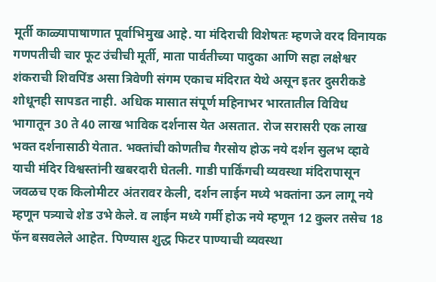मूर्ती काळ्यापाषाणात पूर्वाभिमुख आहे. या मंदिराची विशेषतः म्हणजे वरद विनायक गणपतीची चार फूट उंचीची मूर्ती, माता पार्वतीच्या पादुका आणि सहा लक्षेश्वर शंकराची शिवपिंड असा त्रिवेणी संगम एकाच मंदिरात येथे असून इतर दुसरीकडे शोधूनही सापडत नाही. अधिक मासात संपूर्ण महिनाभर भारतातील विविध भागातून 30 ते 40 लाख भाविक दर्शनास येत असतात. रोज सरासरी एक लाख भक्त दर्शनासाठी येतात. भक्तांची कोणतीच गैरसोय होऊ नये दर्शन सुलभ व्हावे याची मंदिर विश्वस्तांनी खबरदारी घेतली. गाडी पार्किंगची व्यवस्था मंदिरापासून जवळच एक किलोमीटर अंतरावर केली, दर्शन लाईन मध्ये भक्तांना ऊन लागू नये म्हणून पत्र्याचे शेड उभे केले. व लाईन मध्ये गर्मी होऊ नये म्हणून 12 कुलर तसेच 18 फॅन बसवलेले आहेत. पिण्यास शुद्ध फिटर पाण्याची व्यवस्था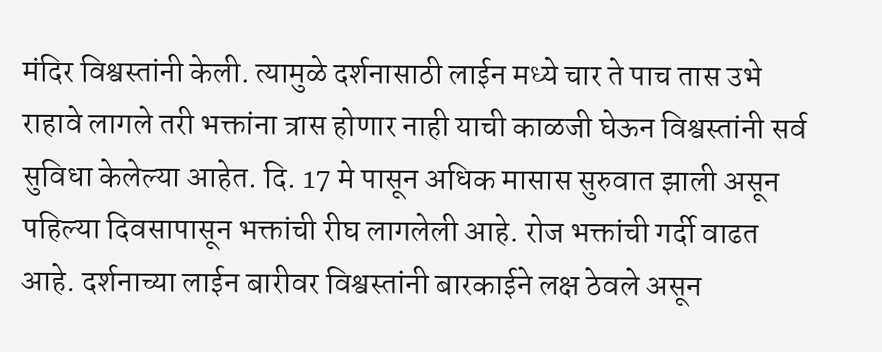मंदिर विश्वस्तांनी केली. त्यामुळे दर्शनासाठी लाईन मध्ये चार ते पाच तास उभे राहावे लागले तरी भक्तांना त्रास होणार नाही याची काळजी घेऊन विश्वस्तांनी सर्व सुविधा केलेल्या आहेत. दि. 17 मे पासून अधिक मासास सुरुवात झाली असून पहिल्या दिवसापासून भक्तांची रीघ लागलेली आहे. रोज भक्तांची गर्दी वाढत आहे. दर्शनाच्या लाईन बारीवर विश्वस्तांनी बारकाईने लक्ष ठेवले असून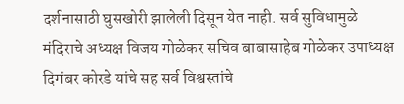दर्शनासाठी घुसखोरी झालेली दिसून येत नाही. सर्व सुविधामुळे मंदिराचे अध्यक्ष विजय गोळेकर सचिव बाबासाहेब गोळेकर उपाध्यक्ष दिगंबर कोरडे यांचे सह सर्व विश्वस्तांचे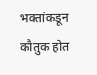भक्तांकडून कौतुक होत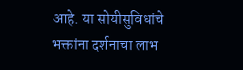आहे. या सोयीसुविधांचे भक्तांना दर्शनाचा लाभ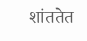शांततेत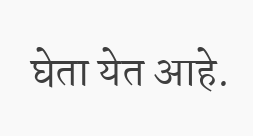घेता येत आहे.